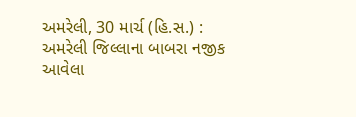અમરેલી, 30 માર્ચ (હિ.સ.) : અમરેલી જિલ્લાના બાબરા નજીક આવેલા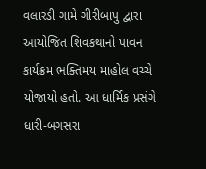વલારડી ગામે ગીરીબાપુ દ્વારા આયોજિત શિવકથાનો પાવન કાર્યક્રમ ભક્તિમય માહોલ વચ્ચે યોજાયો હતો. આ ધાર્મિક પ્રસંગે ધારી-બગસરા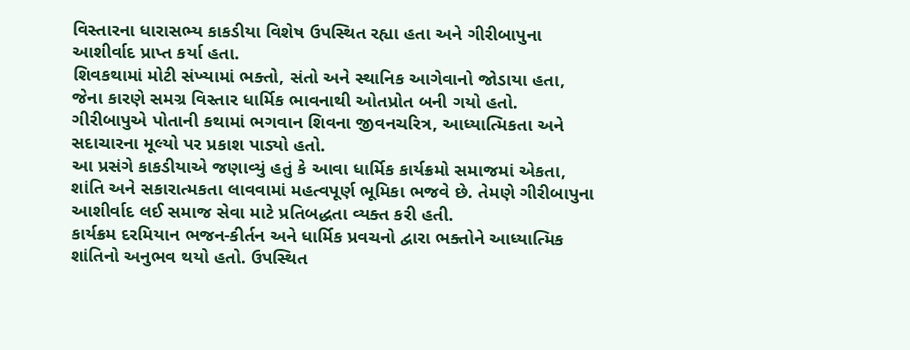વિસ્તારના ધારાસભ્ય કાકડીયા વિશેષ ઉપસ્થિત રહ્યા હતા અને ગીરીબાપુના આશીર્વાદ પ્રાપ્ત કર્યા હતા.
શિવકથામાં મોટી સંખ્યામાં ભક્તો, સંતો અને સ્થાનિક આગેવાનો જોડાયા હતા, જેના કારણે સમગ્ર વિસ્તાર ધાર્મિક ભાવનાથી ઓતપ્રોત બની ગયો હતો. ગીરીબાપુએ પોતાની કથામાં ભગવાન શિવના જીવનચરિત્ર, આધ્યાત્મિકતા અને સદાચારના મૂલ્યો પર પ્રકાશ પાડ્યો હતો.
આ પ્રસંગે કાકડીયાએ જણાવ્યું હતું કે આવા ધાર્મિક કાર્યક્રમો સમાજમાં એકતા, શાંતિ અને સકારાત્મકતા લાવવામાં મહત્વપૂર્ણ ભૂમિકા ભજવે છે. તેમણે ગીરીબાપુના આશીર્વાદ લઈ સમાજ સેવા માટે પ્રતિબદ્ધતા વ્યક્ત કરી હતી.
કાર્યક્રમ દરમિયાન ભજન-કીર્તન અને ધાર્મિક પ્રવચનો દ્વારા ભક્તોને આધ્યાત્મિક શાંતિનો અનુભવ થયો હતો. ઉપસ્થિત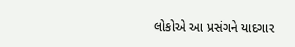લોકોએ આ પ્રસંગને યાદગાર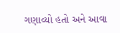ગણાવ્યો હતો અને આવા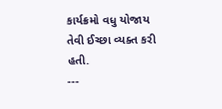કાર્યક્રમો વધુ યોજાય તેવી ઈચ્છા વ્યક્ત કરી હતી.
---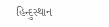હિન્દુસ્થાન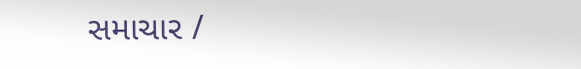સમાચાર /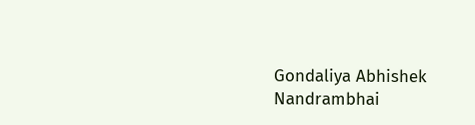Gondaliya Abhishek Nandrambhai